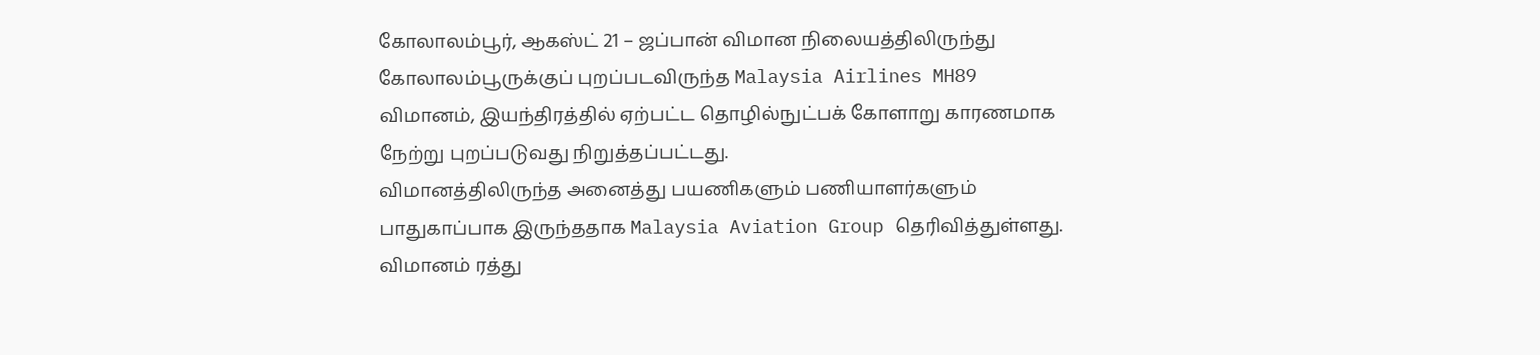கோலாலம்பூர், ஆகஸ்ட் 21 – ஜப்பான் விமான நிலையத்திலிருந்து கோலாலம்பூருக்குப் புறப்படவிருந்த Malaysia Airlines MH89 விமானம், இயந்திரத்தில் ஏற்பட்ட தொழில்நுட்பக் கோளாறு காரணமாக நேற்று புறப்படுவது நிறுத்தப்பட்டது.
விமானத்திலிருந்த அனைத்து பயணிகளும் பணியாளர்களும் பாதுகாப்பாக இருந்ததாக Malaysia Aviation Group தெரிவித்துள்ளது. விமானம் ரத்து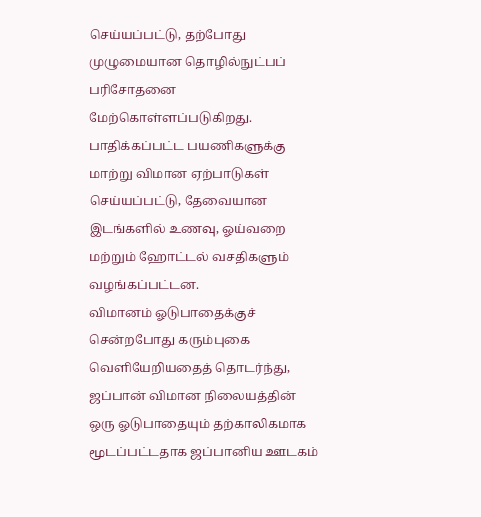செய்யப்பட்டு, தற்போது முழுமையான தொழில்நுட்பப் பரிசோதனை மேற்கொள்ளப்படுகிறது.
பாதிக்கப்பட்ட பயணிகளுக்கு மாற்று விமான ஏற்பாடுகள் செய்யப்பட்டு, தேவையான இடங்களில் உணவு, ஓய்வறை மற்றும் ஹோட்டல் வசதிகளும் வழங்கப்பட்டன.
விமானம் ஓடுபாதைக்குச் சென்றபோது கரும்புகை வெளியேறியதைத் தொடர்ந்து, ஜப்பான் விமான நிலையத்தின் ஒரு ஓடுபாதையும் தற்காலிகமாக மூடப்பட்டதாக ஜப்பானிய ஊடகம்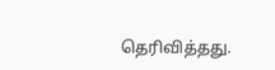தெரிவித்தது.